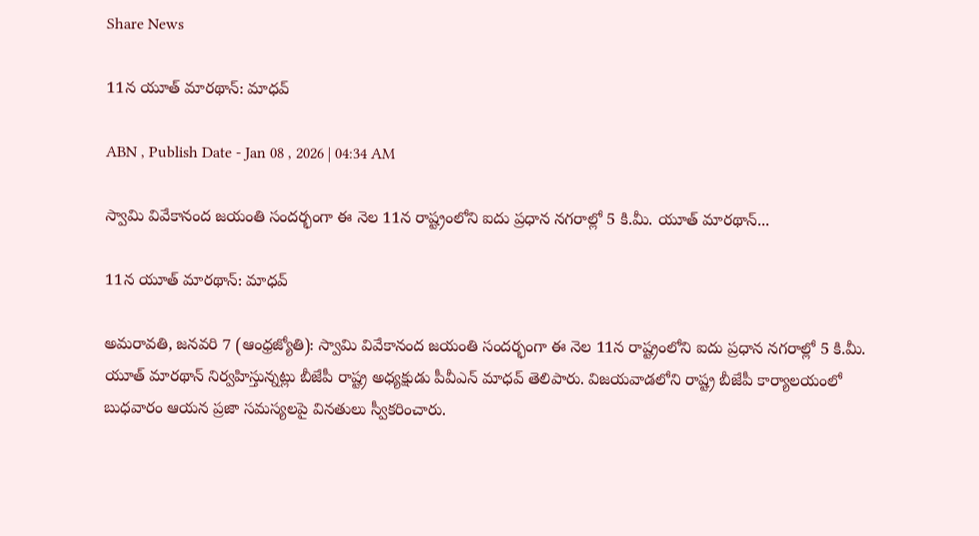Share News

11న యూత్‌ మారథాన్‌: మాధవ్‌

ABN , Publish Date - Jan 08 , 2026 | 04:34 AM

స్వామి వివేకానంద జయంతి సందర్భంగా ఈ నెల 11న రాష్ట్రంలోని ఐదు ప్రధాన నగరాల్లో 5 కి.మీ. యూత్‌ మారథాన్‌...

11న యూత్‌ మారథాన్‌: మాధవ్‌

అమరావతి, జనవరి 7 (ఆంధ్రజ్యోతి): స్వామి వివేకానంద జయంతి సందర్భంగా ఈ నెల 11న రాష్ట్రంలోని ఐదు ప్రధాన నగరాల్లో 5 కి.మీ. యూత్‌ మారథాన్‌ నిర్వహిస్తున్నట్లు బీజేపీ రాష్ట్ర అధ్యక్షుడు పీవీఎన్‌ మాధవ్‌ తెలిపారు. విజయవాడలోని రాష్ట్ర బీజేపీ కార్యాలయంలో బుధవారం ఆయన ప్రజా సమస్యలపై వినతులు స్వీకరించారు.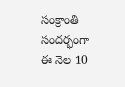సంక్రాంతి సందర్భంగా ఈ నెల 10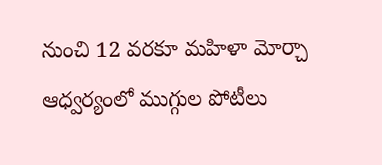నుంచి 12 వరకూ మహిళా మోర్చా ఆధ్వర్యంలో ముగ్గుల పోటీలు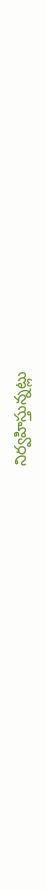నిర్వహిస్తున్నట్లు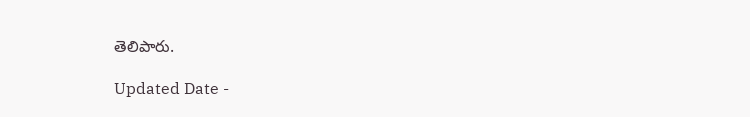తెలిపారు.

Updated Date -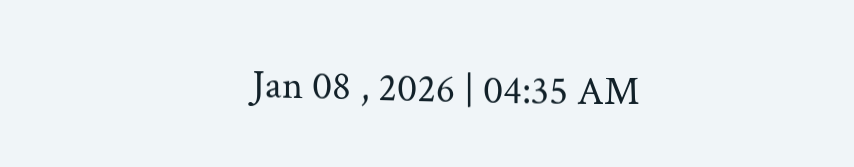Jan 08 , 2026 | 04:35 AM